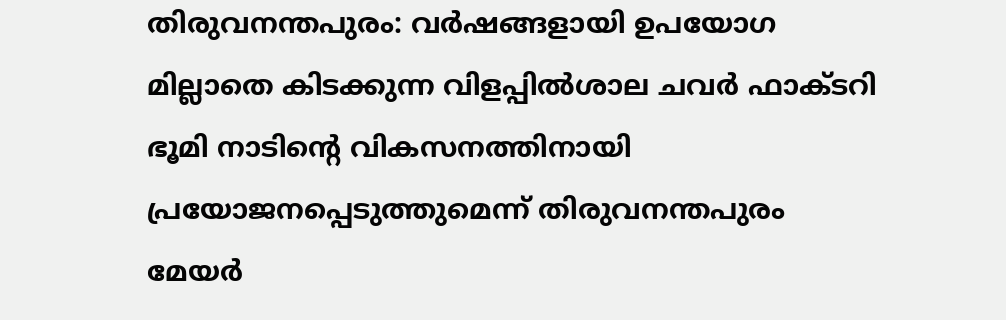തിരുവനന്തപുരം: വർഷങ്ങളായി ഉപയോഗ മില്ലാതെ കിടക്കുന്ന വിളപ്പിൽശാല ചവർ ഫാക്ടറി ഭൂമി നാടിന്റെ വികസനത്തിനായി പ്രയോജനപ്പെടുത്തുമെന്ന് തിരുവനന്തപുരം മേയർ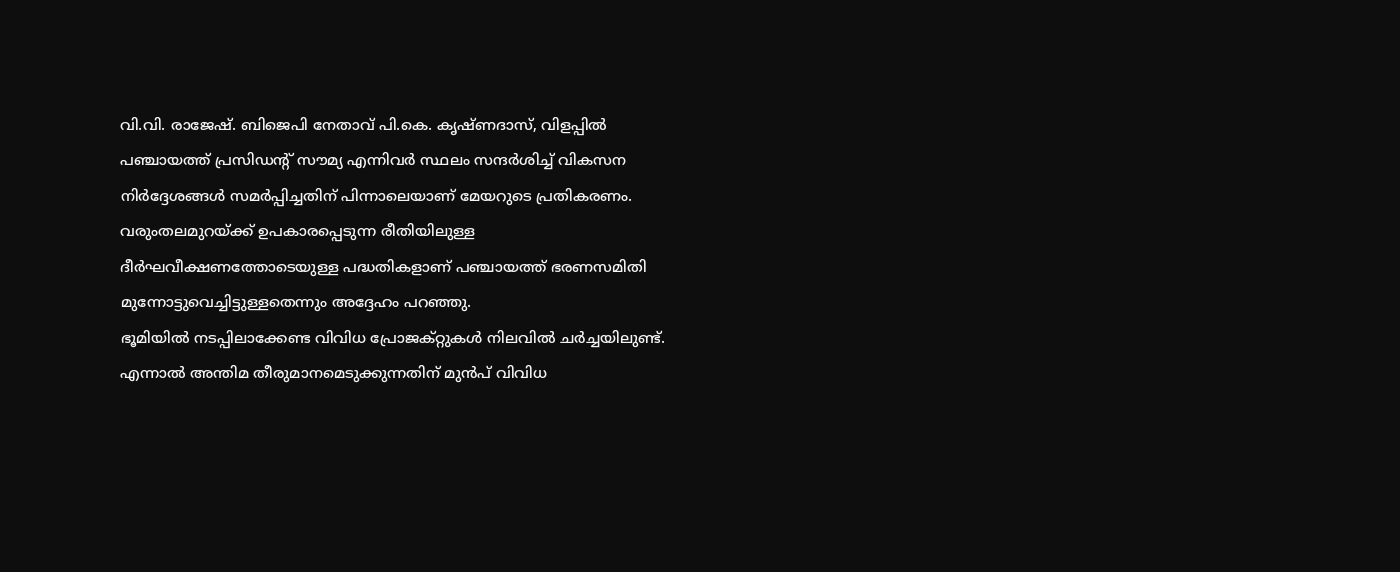വി.വി. രാജേഷ്. ബിജെപി നേതാവ് പി.കെ. കൃഷ്ണദാസ്, വിളപ്പിൽ പഞ്ചായത്ത് പ്രസിഡന്റ് സൗമ്യ എന്നിവർ സ്ഥലം സന്ദർശിച്ച് വികസന നിർദ്ദേശങ്ങൾ സമർപ്പിച്ചതിന് പിന്നാലെയാണ് മേയറുടെ പ്രതികരണം. വരുംതലമുറയ്ക്ക് ഉപകാരപ്പെടുന്ന രീതിയിലുള്ള ദീർഘവീക്ഷണത്തോടെയുള്ള പദ്ധതികളാണ് പഞ്ചായത്ത് ഭരണസമിതി മുന്നോട്ടുവെച്ചിട്ടുള്ളതെന്നും അദ്ദേഹം പറഞ്ഞു.
ഭൂമിയിൽ നടപ്പിലാക്കേണ്ട വിവിധ പ്രോജക്റ്റുകൾ നിലവിൽ ചർച്ചയിലുണ്ട്. എന്നാൽ അന്തിമ തീരുമാനമെടുക്കുന്നതിന് മുൻപ് വിവിധ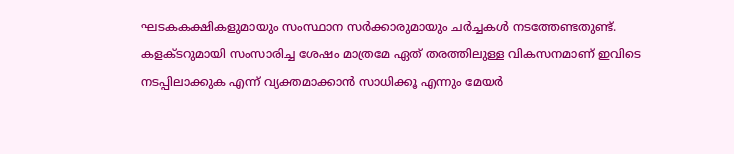ഘടകകക്ഷികളുമായും സംസ്ഥാന സർക്കാരുമായും ചർച്ചകൾ നടത്തേണ്ടതുണ്ട്. കളക്ടറുമായി സംസാരിച്ച ശേഷം മാത്രമേ ഏത് തരത്തിലുള്ള വികസനമാണ് ഇവിടെ നടപ്പിലാക്കുക എന്ന് വ്യക്തമാക്കാൻ സാധിക്കൂ എന്നും മേയർ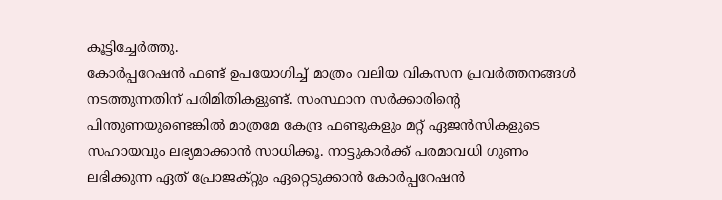കൂട്ടിച്ചേർത്തു.
കോർപ്പറേഷൻ ഫണ്ട് ഉപയോഗിച്ച് മാത്രം വലിയ വികസന പ്രവർത്തനങ്ങൾ നടത്തുന്നതിന് പരിമിതികളുണ്ട്. സംസ്ഥാന സർക്കാരിന്റെ പിന്തുണയുണ്ടെങ്കിൽ മാത്രമേ കേന്ദ്ര ഫണ്ടുകളും മറ്റ് ഏജൻസികളുടെ സഹായവും ലഭ്യമാക്കാൻ സാധിക്കൂ. നാട്ടുകാർക്ക് പരമാവധി ഗുണം ലഭിക്കുന്ന ഏത് പ്രോജക്റ്റും ഏറ്റെടുക്കാൻ കോർപ്പറേഷൻ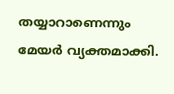തയ്യാറാണെന്നും മേയർ വ്യക്തമാക്കി.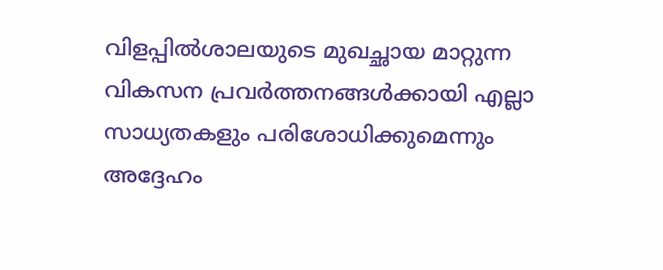വിളപ്പിൽശാലയുടെ മുഖച്ഛായ മാറ്റുന്ന വികസന പ്രവർത്തനങ്ങൾക്കായി എല്ലാ സാധ്യതകളും പരിശോധിക്കുമെന്നും അദ്ദേഹം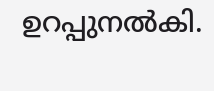ഉറപ്പുനൽകി.